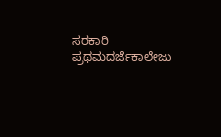ಸರಕಾರಿ ಪ್ರಥಮದರ್ಜೆಕಾಲೇಜು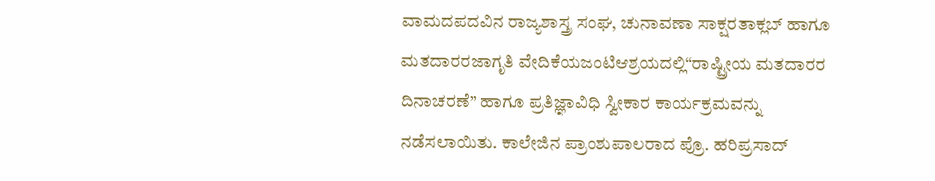ವಾಮದಪದವಿನ ರಾಜ್ಯಶಾಸ್ತ್ರ ಸಂಘ, ಚುನಾವಣಾ ಸಾಕ್ಷರತಾಕ್ಲಬ್ ಹಾಗೂ ಮತದಾರರಜಾಗೃತಿ ವೇದಿಕೆಯಜಂಟಿಆಶ್ರಯದಲ್ಲಿ“ರಾಷ್ಟ್ರೀಯ ಮತದಾರರ ದಿನಾಚರಣೆ” ಹಾಗೂ ಪ್ರತಿಜ್ಞಾವಿಧಿ ಸ್ವೀಕಾರ ಕಾರ್ಯಕ್ರಮವನ್ನು ನಡೆಸಲಾಯಿತು. ಕಾಲೇಜಿನ ಪ್ರಾಂಶುಪಾಲರಾದ ಪ್ರೊ. ಹರಿಪ್ರಸಾದ್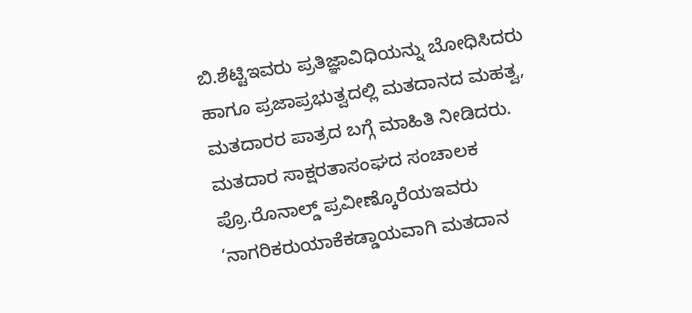ಬಿ.ಶೆಟ್ಟಿಇವರು ಪ್ರತಿಜ್ಞಾವಿಧಿಯನ್ನು ಬೋಧಿಸಿದರು ಹಾಗೂ ಪ್ರಜಾಪ್ರಭುತ್ವದಲ್ಲಿ ಮತದಾನದ ಮಹತ್ವ, ಮತದಾರರ ಪಾತ್ರದ ಬಗ್ಗೆ ಮಾಹಿತಿ ನೀಡಿದರು.
ಮತದಾರ ಸಾಕ್ಷರತಾಸಂಘದ ಸಂಚಾಲಕ ಪ್ರೊ.ರೊನಾಲ್ಡ್ ಪ್ರವೀಣ್ಕೊರೆಯಇವರು ‘ನಾಗರಿಕರುಯಾಕೆಕಡ್ಡಾಯವಾಗಿ ಮತದಾನ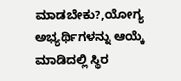ಮಾಡಬೇಕು?,ಯೋಗ್ಯ ಅಭ್ಯರ್ಥಿಗಳನ್ನು ಆಯ್ಕೆ ಮಾಡಿದಲ್ಲಿ ಸ್ಥಿರ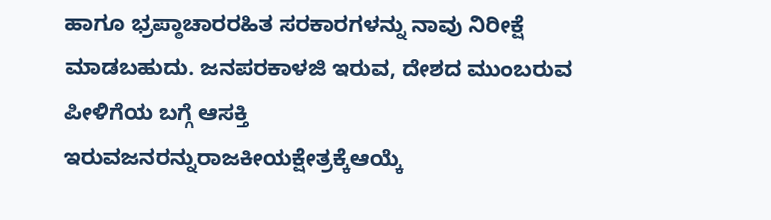ಹಾಗೂ ಭ್ರಪ್ಠಾಚಾರರಹಿತ ಸರಕಾರಗಳನ್ನು ನಾವು ನಿರೀಕ್ಷೆ ಮಾಡಬಹುದು. ಜನಪರಕಾಳಜಿ ಇರುವ, ದೇಶದ ಮುಂಬರುವ ಪೀಳಿಗೆಯ ಬಗ್ಗೆ ಆಸಕ್ತಿ ಇರುವಜನರನ್ನುರಾಜಕೀಯಕ್ಷೇತ್ರಕ್ಕೆಆಯ್ಕೆ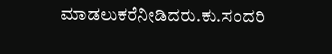ಮಾಡಲುಕರೆನೀಡಿದರು.ಕು.ಸಂದರಿ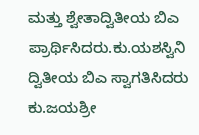ಮತ್ತು ಶ್ವೇತಾದ್ವಿತೀಯ ಬಿಎ ಪ್ರಾರ್ಥಿಸಿದರು.ಕು.ಯಶಸ್ವಿನಿ ದ್ವಿತೀಯ ಬಿಎ ಸ್ವಾಗತಿಸಿದರು ಕು.ಜಯಶ್ರೀ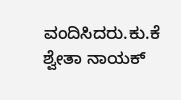ವಂದಿಸಿದರು.ಕು.ಕೆ ಶ್ವೇತಾ ನಾಯಕ್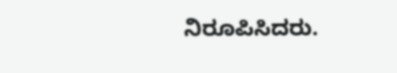ನಿರೂಪಿಸಿದರು.